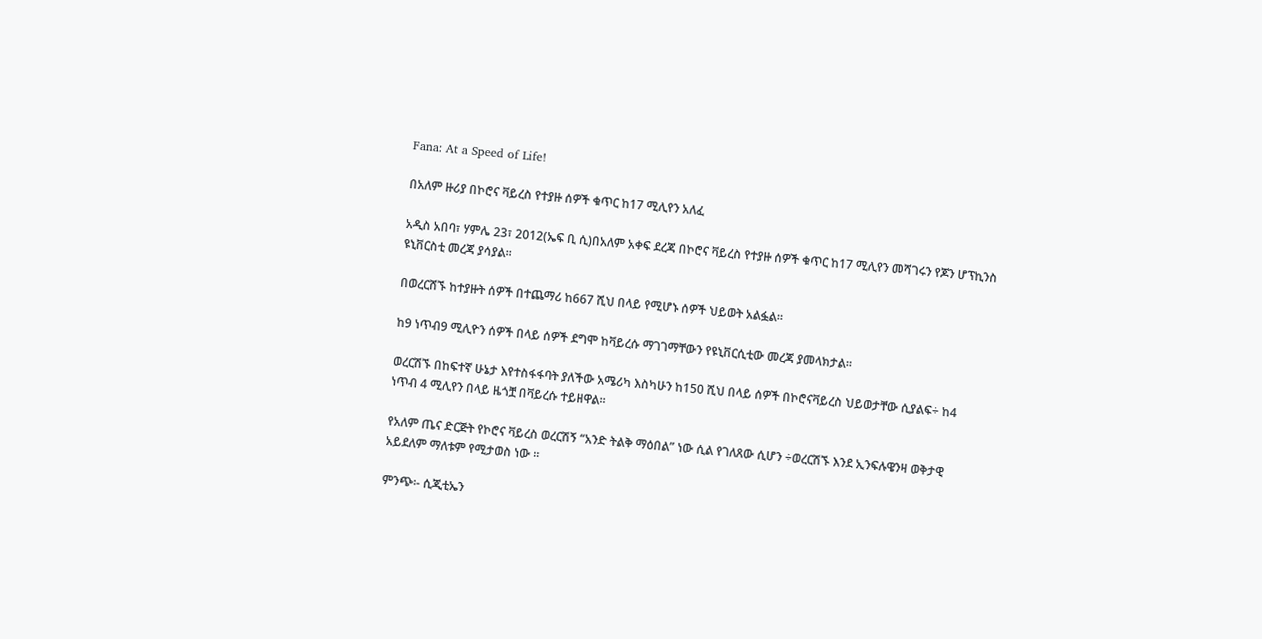Fana: At a Speed of Life!

በአለም ዙሪያ በኮሮና ቫይረስ የተያዙ ሰዎች ቁጥር ከ17 ሚሊየን አለፈ

አዲስ አበባ፣ ሃምሌ 23፣ 2012(ኤፍ ቢ ሲ)በአለም አቀፍ ደረጃ በኮሮና ቫይረስ የተያዙ ሰዎች ቁጥር ከ17 ሚሊየን መሻገሩን የጆን ሆፕኪንስ ዩኒቨርስቲ መረጃ ያሳያል፡፡

በወረርሸኙ ከተያዙት ሰዎች በተጨማሪ ከ667 ሺህ በላይ የሚሆኑ ሰዎች ህይወት አልፏል።

ከ9 ነጥብ9 ሚሊዮን ሰዎች በላይ ሰዎች ደግሞ ከቫይረሱ ማገገማቸውን የዩኒቨርሲቲው መረጃ ያመላክታል፡፡

ወረርሽኙ በከፍተኛ ሁኔታ እየተስፋፋባት ያለችው አሜሪካ እስካሁን ከ150 ሺህ በላይ ሰዎች በኮሮናቫይረስ ህይወታቸው ሲያልፍ÷ ከ4 ነጥብ 4 ሚሊየን በላይ ዜጎቿ በቫይረሱ ተይዘዋል፡፡

የአለም ጤና ድርጅት የኮሮና ቫይረስ ወረርሽኝ “አንድ ትልቅ ማዕበል” ነው ሲል የገለጸው ሲሆን ÷ወረርሽኙ እንደ ኢንፍሉዌንዛ ወቅታዊ አይደለም ማለቱም የሚታወስ ነው ፡፡

ምንጭ፡- ሲጂቲኤን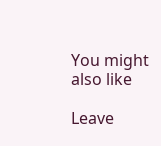You might also like

Leave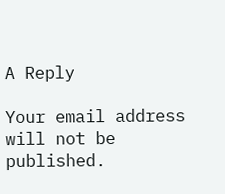A Reply

Your email address will not be published.